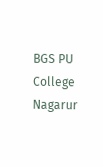BGS PU College Nagarur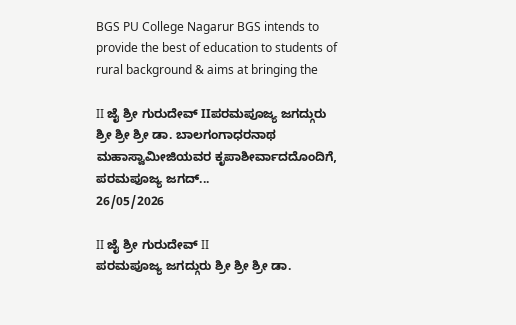BGS PU College Nagarur BGS intends to provide the best of education to students of rural background & aims at bringing the

II ಜೈ ಶ್ರೀ ಗುರುದೇವ್ IIಪರಮಪೂಜ್ಯ ಜಗದ್ಗುರು ಶ್ರೀ ಶ್ರೀ ಶ್ರೀ ಡಾ. ಬಾಲಗಂಗಾಧರನಾಥ ಮಹಾಸ್ವಾಮೀಜಿಯವರ ಕೃಪಾಶೀರ್ವಾದದೊಂದಿಗೆ, ಪರಮಪೂಜ್ಯ ಜಗದ್...
26/05/2026

II ಜೈ ಶ್ರೀ ಗುರುದೇವ್ II
ಪರಮಪೂಜ್ಯ ಜಗದ್ಗುರು ಶ್ರೀ ಶ್ರೀ ಶ್ರೀ ಡಾ.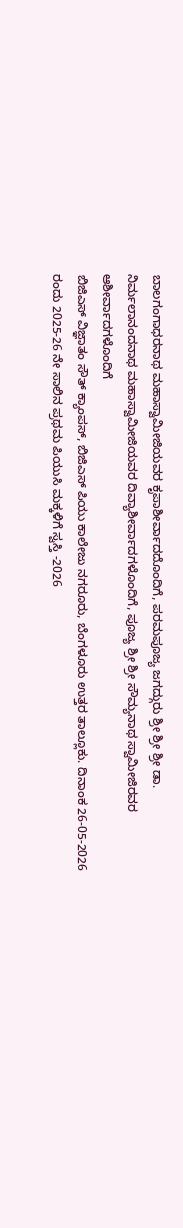ಬಾಲಗಂಗಾಧರನಾಥ ಮಹಾಸ್ವಾಮೀಜಿಯವರ ಕೃಪಾಶೀರ್ವಾದದೊಂದಿಗೆ, ಪರಮಪೂಜ್ಯ ಜಗದ್ಗುರು ಶ್ರೀ ಶ್ರೀ ಶ್ರೀ ಡಾ. ನಿರ್ಮಲಾನಂದನಾಥ ಮಹಾಸ್ವಾಮೀಜಿಯವರ ದಿವ್ಯಾಶೀರ್ವಾದಗಳೊಂದಿಗೆ, ಪೂಜ್ಯ ಶ್ರೀ ಶ್ರೀ ಸೌಮ್ಯನಾಥ ಸ್ವಾಮೀಜಿರವರ ಆಶೀರ್ವಾದಗಳೊಂದಿಗೆ
ಬಿಜಿಎಸ್ ವಿಜ್ಞಾತಂ ಸೌತ್ ಕ್ಯಾಂಪಸ್, ಬಿಜಿಎಸ್ ಪಿಯು ಕಾಲೇಜು ನಗರೂರು, ಬೆಂಗಳೂರು ಉತ್ತರ ತಾಲ್ಲೂಕು. ದಿನಾಂಕ 26-05-2026 ರಂದು 2025-26 ನೇ ಸಾಲಿನ ಪ್ರಥಮ ಪಿಯುಸಿ ಮಕ್ಕಳಿಗೆ ಸ್ವಸ್ತಿ -2026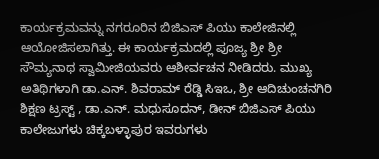ಕಾರ್ಯಕ್ರಮವನ್ನು ನಗರೂರಿನ ಬಿಜಿಎಸ್ ಪಿಯು ಕಾಲೇಜಿನಲ್ಲಿ ಆಯೋಜಿಸಲಾಗಿತ್ತು. ಈ ಕಾರ್ಯಕ್ರಮದಲ್ಲಿ ಪೂಜ್ಯ ಶ್ರೀ ಶ್ರೀ ಸೌಮ್ಯನಾಥ ಸ್ವಾಮೀಜಿಯವರು ಆಶೀರ್ವಚನ ನೀಡಿದರು. ಮುಖ್ಯ ಅತಿಥಿಗಳಾಗಿ ಡಾ.ಎನ್. ಶಿವರಾಮ್ ರೆಡ್ಡಿ ಸಿಇಒ, ಶ್ರೀ ಆದಿಚುಂಚನಗಿರಿ ಶಿಕ್ಷಣ ಟ್ರಸ್ಟ್ , ಡಾ.ಎನ್. ಮಧುಸೂದನ್, ಡೀನ್ ಬಿಜಿಎಸ್ ಪಿಯು ಕಾಲೇಜುಗಳು ಚಿಕ್ಕಬಳ್ಳಾಪುರ ಇವರುಗಳು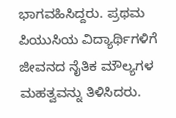ಭಾಗವಹಿಸಿದ್ದರು. ಪ್ರಥಮ ಪಿಯುಸಿಯ ವಿದ್ಯಾರ್ಥಿಗಳಿಗೆ ಜೀವನದ ನೈತಿಕ ಮೌಲ್ಯಗಳ ಮಹತ್ವವನ್ನು ತಿಳಿಸಿದರು.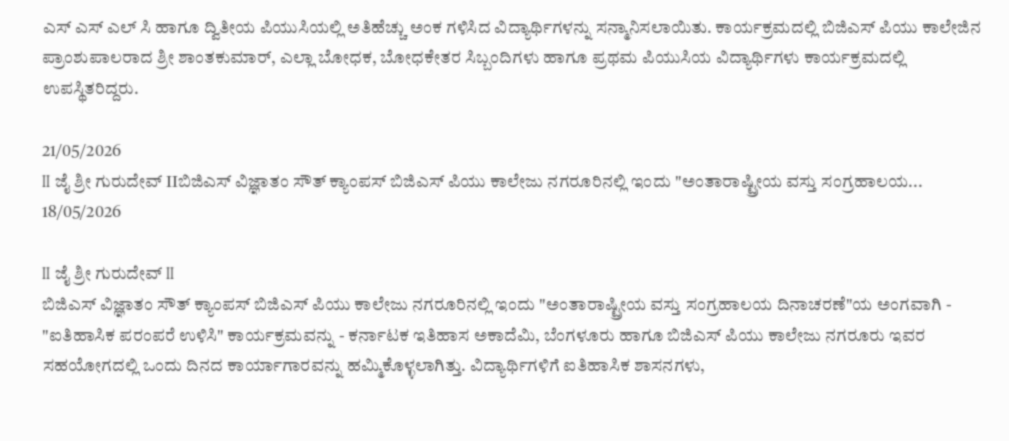ಎಸ್ ಎಸ್ ಎಲ್ ಸಿ ಹಾಗೂ ದ್ವಿತೀಯ ಪಿಯುಸಿಯಲ್ಲಿ ಅತಿಹೆಚ್ಚು ಅಂಕ ಗಳಿಸಿದ ವಿದ್ಯಾರ್ಥಿಗಳನ್ನು ಸನ್ಮಾನಿಸಲಾಯಿತು. ಕಾರ್ಯಕ್ರಮದಲ್ಲಿ ಬಿಜಿಎಸ್ ಪಿಯು ಕಾಲೇಜಿನ ಪ್ರಾಂಶುಪಾಲರಾದ ಶ್ರೀ ಶಾಂತಕುಮಾರ್, ಎಲ್ಲಾ ಬೋಧಕ, ಬೋಧಕೇತರ ಸಿಬ್ಬಂದಿಗಳು ಹಾಗೂ ಪ್ರಥಮ ಪಿಯುಸಿಯ ವಿದ್ಯಾರ್ಥಿಗಳು ಕಾರ್ಯಕ್ರಮದಲ್ಲಿ ಉಪಸ್ಥಿತರಿದ್ದರು.

21/05/2026
II ಜೈ ಶ್ರೀ ಗುರುದೇವ್ IIಬಿಜಿಎಸ್ ವಿಜ್ಞಾತಂ ಸೌತ್ ಕ್ಯಾಂಪಸ್ ಬಿಜಿಎಸ್ ಪಿಯು ಕಾಲೇಜು ನಗರೂರಿನಲ್ಲಿ ಇಂದು "ಅಂತಾರಾಷ್ಟ್ರೀಯ ವಸ್ತು ಸಂಗ್ರಹಾಲಯ...
18/05/2026

II ಜೈ ಶ್ರೀ ಗುರುದೇವ್ II
ಬಿಜಿಎಸ್ ವಿಜ್ಞಾತಂ ಸೌತ್ ಕ್ಯಾಂಪಸ್ ಬಿಜಿಎಸ್ ಪಿಯು ಕಾಲೇಜು ನಗರೂರಿನಲ್ಲಿ ಇಂದು "ಅಂತಾರಾಷ್ಟ್ರೀಯ ವಸ್ತು ಸಂಗ್ರಹಾಲಯ ದಿನಾಚರಣೆ"ಯ ಅಂಗವಾಗಿ - "ಐತಿಹಾಸಿಕ ಪರಂಪರೆ ಉಳಿಸಿ" ಕಾರ್ಯಕ್ರಮವನ್ನು - ಕರ್ನಾಟಕ ಇತಿಹಾಸ ಅಕಾದೆಮಿ, ಬೆಂಗಳೂರು ಹಾಗೂ ಬಿಜಿಎಸ್ ಪಿಯು ಕಾಲೇಜು ನಗರೂರು ಇವರ ಸಹಯೋಗದಲ್ಲಿ ಒಂದು ದಿನದ ಕಾರ್ಯಾಗಾರವನ್ನು ಹಮ್ಮಿಕೊಳ್ಳಲಾಗಿತ್ತು. ವಿದ್ಯಾರ್ಥಿಗಳಿಗೆ ಐತಿಹಾಸಿಕ ಶಾಸನಗಳು,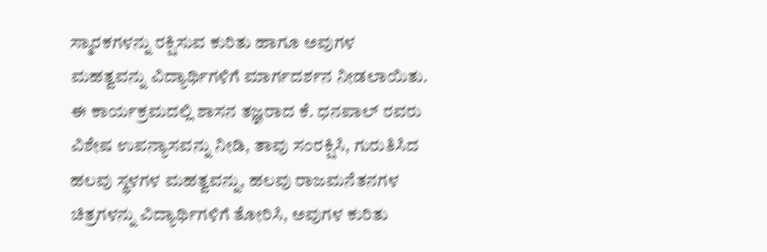ಸ್ಮಾರಕಗಳನ್ನು ರಕ್ಷಿಸುವ ಕುರಿತು ಹಾಗೂ ಅವುಗಳ ಮಹತ್ವವನ್ನು ವಿದ್ಯಾರ್ಥಿಗಳಿಗೆ ಮಾರ್ಗದರ್ಶನ ನೀಡಲಾಯಿತು. ಈ ಕಾರ್ಯಕ್ರಮದಲ್ಲಿ ಶಾಸನ ತಜ್ಞರಾದ ಕೆ. ಧನಪಾಲ್ ರವರು ವಿಶೇಷ ಉಪನ್ಯಾಸವನ್ನು ನೀಡಿ, ತಾವು ಸಂರಕ್ಷಿಸಿ, ಗುರುತಿಸಿದ ಹಲವು ಸ್ಥಳಗಳ ಮಹತ್ವವನ್ನು, ಹಲವು ರಾಜಮನೆತನಗಳ ಚಿತ್ರಗಳನ್ನು ವಿದ್ಯಾರ್ಥಿಗಳಿಗೆ ತೋರಿಸಿ, ಅವುಗಳ ಕುರಿತು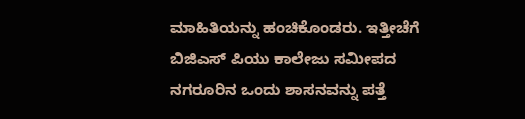ಮಾಹಿತಿಯನ್ನು ಹಂಚಿಕೊಂಡರು. ಇತ್ತೀಚೆಗೆ ಬಿಜಿಎಸ್ ಪಿಯು ಕಾಲೇಜು ಸಮೀಪದ ನಗರೂರಿನ ಒಂದು ಶಾಸನವನ್ನು ಪತ್ತೆ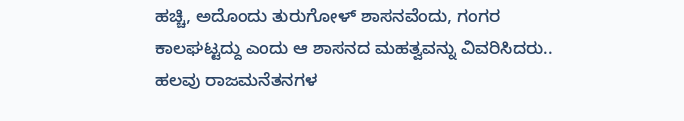ಹಚ್ಚಿ, ಅದೊಂದು ತುರುಗೋಳ್ ಶಾಸನವೆಂದು, ಗಂಗರ ಕಾಲಘಟ್ಟದ್ದು ಎಂದು ಆ ಶಾಸನದ ಮಹತ್ವವನ್ನು ವಿವರಿಸಿದರು.. ಹಲವು ರಾಜಮನೆತನಗಳ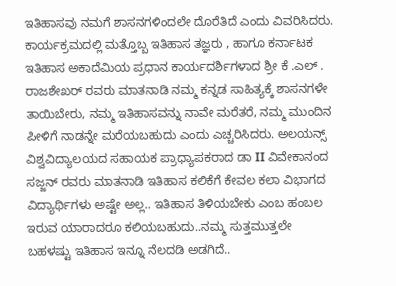ಇತಿಹಾಸವು ನಮಗೆ ಶಾಸನಗಳಿಂದಲೇ ದೊರೆತಿದೆ ಎಂದು ವಿವರಿಸಿದರು. ಕಾರ್ಯಕ್ರಮದಲ್ಲಿ ಮತ್ತೊಬ್ಬ ಇತಿಹಾಸ ತಜ್ಞರು , ಹಾಗೂ ಕರ್ನಾಟಕ ಇತಿಹಾಸ ಅಕಾದೆಮಿಯ ಪ್ರಧಾನ ಕಾರ್ಯದರ್ಶಿಗಳಾದ ಶ್ರೀ ಕೆ .ಎಲ್ . ರಾಜಶೇಖರ್ ರವರು ಮಾತನಾಡಿ ನಮ್ಮ ಕನ್ನಡ ಸಾಹಿತ್ಯಕ್ಕೆ ಶಾಸನಗಳೇ ತಾಯಿಬೇರು, ನಮ್ಮ ಇತಿಹಾಸವನ್ನು ನಾವೇ ಮರೆತರೆ, ನಮ್ಮ ಮುಂದಿನ ಪೀಳಿಗೆ ನಾಡನ್ನೇ ಮರೆಯಬಹುದು ಎಂದು ಎಚ್ಚರಿಸಿದರು. ಅಲಯನ್ಸ್ ವಿಶ್ವವಿದ್ಯಾಲಯದ ಸಹಾಯಕ ಪ್ರಾಧ್ಯಾಪಕರಾದ ಡಾ II ವಿವೇಕಾನಂದ ಸಜ್ಜನ್ ರವರು ಮಾತನಾಡಿ ಇತಿಹಾಸ ಕಲಿಕೆಗೆ ಕೇವಲ ಕಲಾ ವಿಭಾಗದ ವಿದ್ಯಾರ್ಥಿಗಳು ಅಷ್ಟೇ ಅಲ್ಲ.. ಇತಿಹಾಸ ತಿಳಿಯಬೇಕು ಎಂಬ ಹಂಬಲ ಇರುವ ಯಾರಾದರೂ ಕಲಿಯಬಹುದು..ನಮ್ಮ ಸುತ್ತಮುತ್ತಲೇ ಬಹಳಷ್ಟು ಇತಿಹಾಸ ಇನ್ನೂ ನೆಲದಡಿ ಅಡಗಿದೆ..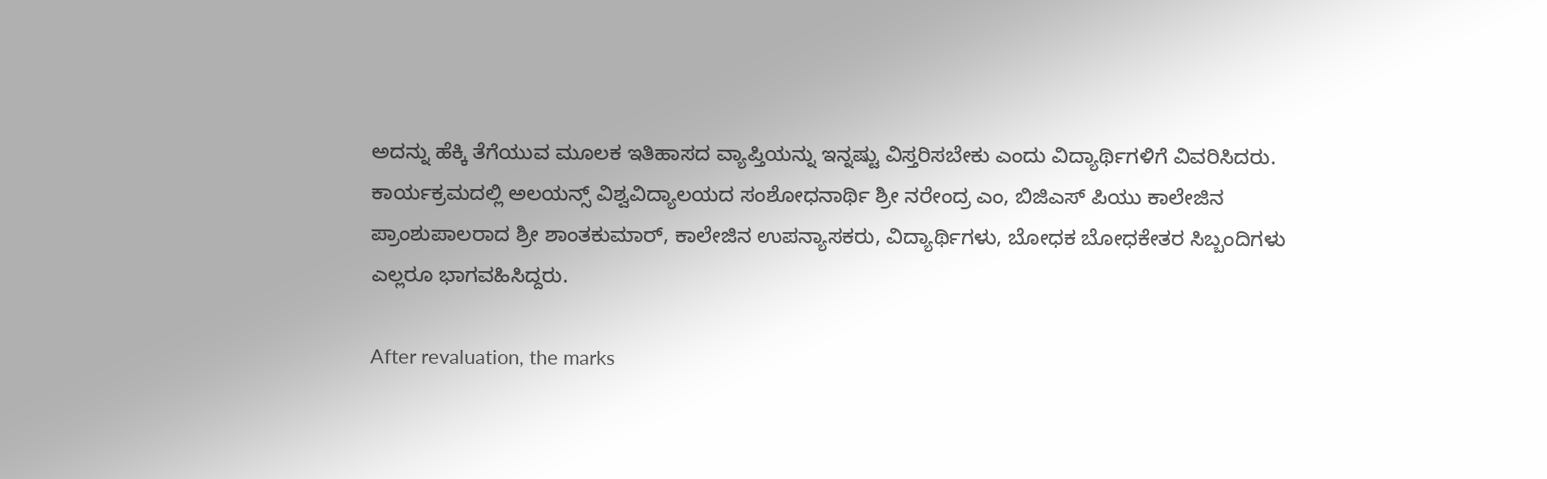ಅದನ್ನು ಹೆಕ್ಕಿ ತೆಗೆಯುವ ಮೂಲಕ ಇತಿಹಾಸದ ವ್ಯಾಪ್ತಿಯನ್ನು ಇನ್ನಷ್ಟು ವಿಸ್ತರಿಸಬೇಕು ಎಂದು ವಿದ್ಯಾರ್ಥಿಗಳಿಗೆ ವಿವರಿಸಿದರು. ಕಾರ್ಯಕ್ರಮದಲ್ಲಿ ಅಲಯನ್ಸ್ ವಿಶ್ವವಿದ್ಯಾಲಯದ ಸಂಶೋಧನಾರ್ಥಿ ಶ್ರೀ ನರೇಂದ್ರ ಎಂ, ಬಿಜಿಎಸ್ ಪಿಯು ಕಾಲೇಜಿನ ಪ್ರಾಂಶುಪಾಲರಾದ ಶ್ರೀ ಶಾಂತಕುಮಾರ್, ಕಾಲೇಜಿನ ಉಪನ್ಯಾಸಕರು, ವಿದ್ಯಾರ್ಥಿಗಳು, ಬೋಧಕ ಬೋಧಕೇತರ ಸಿಬ್ಬಂದಿಗಳು ಎಲ್ಲರೂ ಭಾಗವಹಿಸಿದ್ದರು.

After revaluation, the marks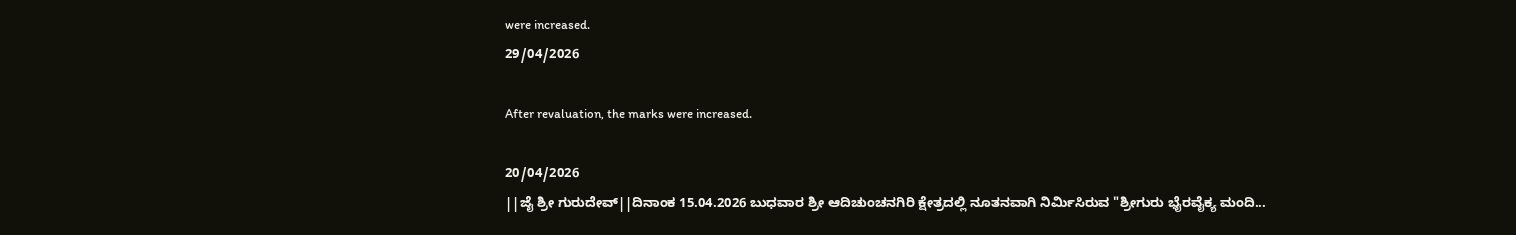were increased.
29/04/2026

After revaluation, the marks were increased.

20/04/2026
||ಜೈ ಶ್ರೀ ಗುರುದೇವ್||ದಿನಾಂಕ 15.04.2026 ಬುಧವಾರ ಶ್ರೀ ಆದಿಚುಂಚನಗಿರಿ ಕ್ಷೇತ್ರದಲ್ಲಿ ನೂತನವಾಗಿ ನಿರ್ಮಿಸಿರುವ "ಶ್ರೀಗುರು ಭೈರವೈಕ್ಯ ಮಂದಿ...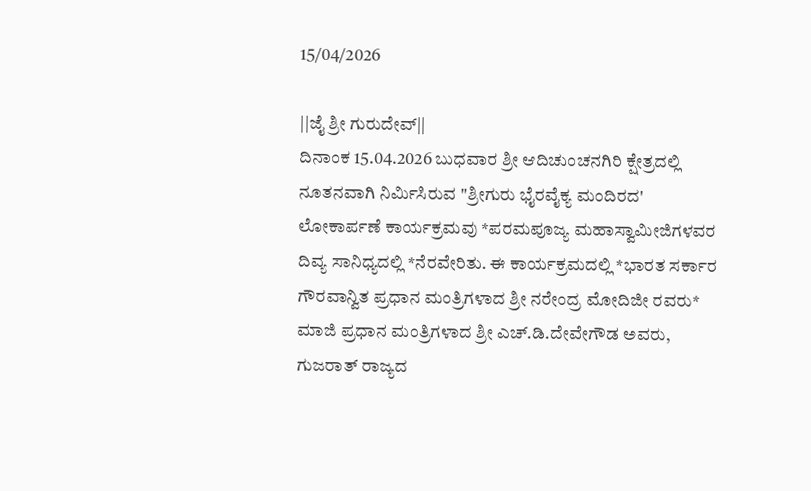15/04/2026

||ಜೈ ಶ್ರೀ ಗುರುದೇವ್||
ದಿನಾಂಕ 15.04.2026 ಬುಧವಾರ ಶ್ರೀ ಆದಿಚುಂಚನಗಿರಿ ಕ್ಷೇತ್ರದಲ್ಲಿ ನೂತನವಾಗಿ ನಿರ್ಮಿಸಿರುವ "ಶ್ರೀಗುರು ಭೈರವೈಕ್ಯ ಮಂದಿರದ' ಲೋಕಾರ್ಪಣೆ ಕಾರ್ಯಕ್ರಮವು *ಪರಮಪೂಜ್ಯ ಮಹಾಸ್ವಾಮೀಜಿಗಳವರ ದಿವ್ಯ ಸಾನಿಧ್ಯದಲ್ಲಿ *ನೆರವೇರಿತು. ಈ ಕಾರ್ಯಕ್ರಮದಲ್ಲಿ *ಭಾರತ ಸರ್ಕಾರ ಗೌರವಾನ್ವಿತ ಪ್ರಧಾನ ಮಂತ್ರಿಗಳಾದ ಶ್ರೀ ನರೇಂದ್ರ ಮೋದಿಜೀ ರವರು* ಮಾಜಿ ಪ್ರಧಾನ ಮಂತ್ರಿಗಳಾದ ಶ್ರೀ ಎಚ್.ಡಿ.ದೇವೇಗೌಡ ಅವರು, ಗುಜರಾತ್‌ ರಾಜ್ಯದ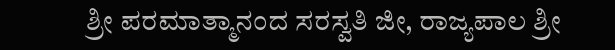ಶ್ರೀ ಪರಮಾತ್ಮಾನಂದ ಸರಸ್ವತಿ ಜೀ, ರಾಜ್ಯಪಾಲ ಶ್ರೀ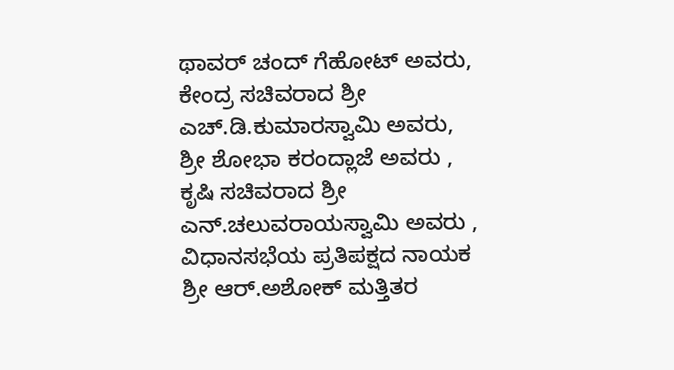ಥಾವರ್ ಚಂದ್ ಗೆಹೋಟ್ ಅವರು, ಕೇಂದ್ರ ಸಚಿವರಾದ ಶ್ರೀ ಎಚ್.ಡಿ.ಕುಮಾರಸ್ವಾಮಿ ಅವರು, ಶ್ರೀ ಶೋಭಾ ಕರಂದ್ಲಾಜೆ ಅವರು , ಕೃಷಿ ಸಚಿವರಾದ ಶ್ರೀ ಎನ್.ಚಲುವರಾಯಸ್ವಾಮಿ ಅವರು , ವಿಧಾನಸಭೆಯ ಪ್ರತಿಪಕ್ಷದ ನಾಯಕ ಶ್ರೀ ಆರ್.ಅಶೋಕ್ ಮತ್ತಿತರ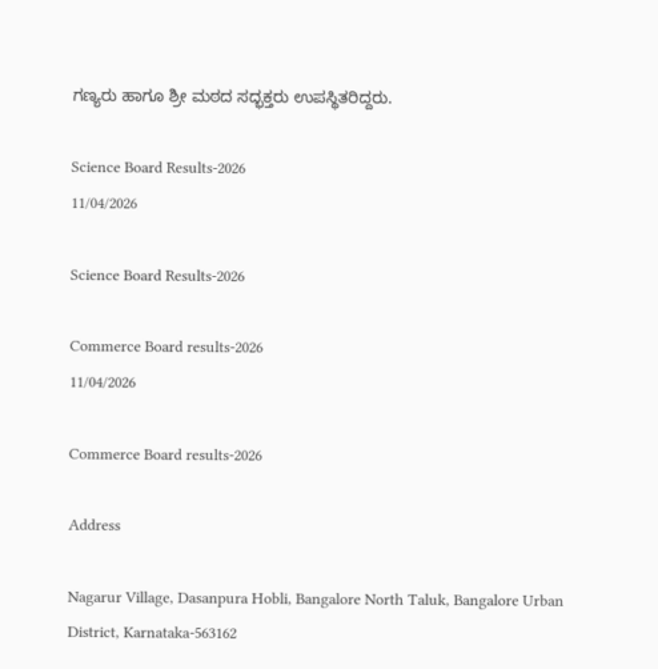ಗಣ್ಯರು ಹಾಗೂ ಶ್ರೀ ಮಠದ ಸದ್ಭಕ್ತರು ಉಪಸ್ಥಿತರಿದ್ದರು.

Science Board Results-2026
11/04/2026

Science Board Results-2026

Commerce Board results-2026
11/04/2026

Commerce Board results-2026

Address

Nagarur Village, Dasanpura Hobli, Bangalore North Taluk, Bangalore Urban District, Karnataka-563162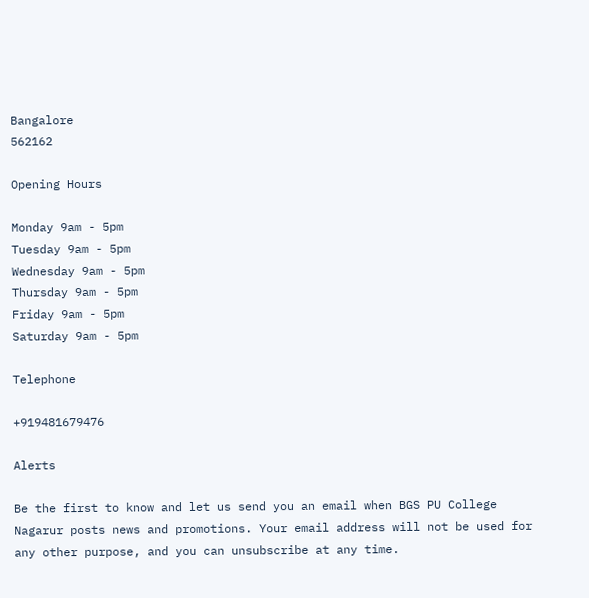Bangalore
562162

Opening Hours

Monday 9am - 5pm
Tuesday 9am - 5pm
Wednesday 9am - 5pm
Thursday 9am - 5pm
Friday 9am - 5pm
Saturday 9am - 5pm

Telephone

+919481679476

Alerts

Be the first to know and let us send you an email when BGS PU College Nagarur posts news and promotions. Your email address will not be used for any other purpose, and you can unsubscribe at any time.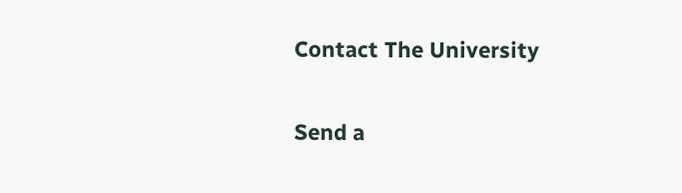Contact The University

Send a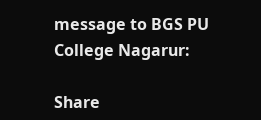message to BGS PU College Nagarur:

Share